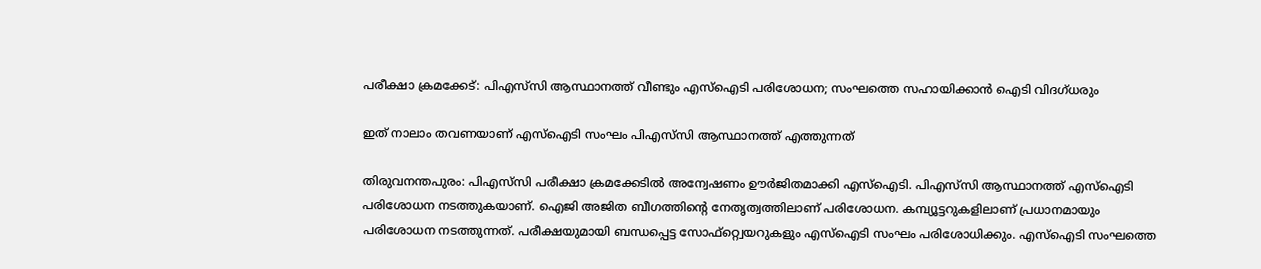പരീക്ഷാ ക്രമക്കേട്: പിഎസ്‌സി ആസ്ഥാനത്ത് വീണ്ടും എസ്‌ഐടി പരിശോധന; സംഘത്തെ സഹായിക്കാന്‍ ഐടി വിദഗ്ധരും

ഇത് നാലാം തവണയാണ് എസ്‌ഐടി സംഘം പിഎസ്‌സി ആസ്ഥാനത്ത് എത്തുന്നത്

തിരുവനന്തപുരം: പിഎസ്‌സി പരീക്ഷാ ക്രമക്കേടില്‍ അന്വേഷണം ഊര്‍ജിതമാക്കി എസ്‌ഐടി. പിഎസ്‌സി ആസ്ഥാനത്ത് എസ്ഐടി പരിശോധന നടത്തുകയാണ്. ഐജി അജിത ബീഗത്തിന്റെ നേതൃത്വത്തിലാണ് പരിശോധന. കമ്പ്യൂട്ടറുകളിലാണ് പ്രധാനമായും പരിശോധന നടത്തുന്നത്. പരീക്ഷയുമായി ബന്ധപ്പെട്ട സോഫ്റ്റ്വെയറുകളും എസ്‌ഐടി സംഘം പരിശോധിക്കും. എസ്‌ഐടി സംഘത്തെ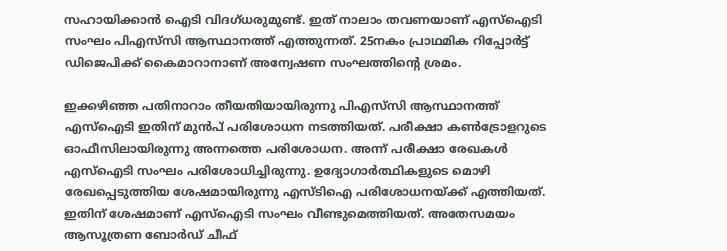സഹായിക്കാന്‍ ഐടി വിദഗ്ധരുമുണ്ട്. ഇത് നാലാം തവണയാണ് എസ്‌ഐടി സംഘം പിഎസ്‌സി ആസ്ഥാനത്ത് എത്തുന്നത്. 25നകം പ്രാഥമിക റിപ്പോര്‍ട്ട് ഡിജെപിക്ക് കൈമാറാനാണ് അന്വേഷണ സംഘത്തിന്റെ ശ്രമം.

ഇക്കഴിഞ്ഞ പതിനാറാം തീയതിയായിരുന്നു പിഎസ്‌സി ആസ്ഥാനത്ത് എസ്‌ഐടി ഇതിന് മുന്‍പ് പരിശോധന നടത്തിയത്. പരീക്ഷാ കണ്‍ട്രോളറുടെ ഓഫീസിലായിരുന്നു അന്നത്തെ പരിശോധന. അന്ന് പരീക്ഷാ രേഖകള്‍ എസ്‌ഐടി സംഘം പരിശോധിച്ചിരുന്നു. ഉദ്യോഗാര്‍ത്ഥികളുടെ മൊഴി രേഖപ്പെടുത്തിയ ശേഷമായിരുന്നു എസ്ടിഐ പരിശോധനയ്ക്ക് എത്തിയത്. ഇതിന് ശേഷമാണ് എസ്‌ഐടി സംഘം വീണ്ടുമെത്തിയത്. അതേസമയം ആസൂത്രണ ബോര്‍ഡ് ചീഫ്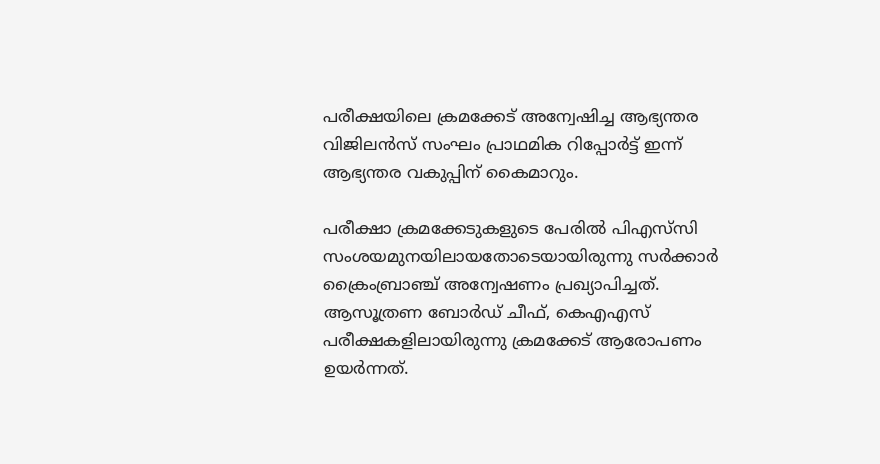പരീക്ഷയിലെ ക്രമക്കേട് അന്വേഷിച്ച ആഭ്യന്തര വിജിലന്‍സ് സംഘം പ്രാഥമിക റിപ്പോര്‍ട്ട് ഇന്ന് ആഭ്യന്തര വകുപ്പിന് കൈമാറും.

പരീക്ഷാ ക്രമക്കേടുകളുടെ പേരില്‍ പിഎസ്‌സി സംശയമുനയിലായതോടെയായിരുന്നു സര്‍ക്കാര്‍ ക്രൈംബ്രാഞ്ച് അന്വേഷണം പ്രഖ്യാപിച്ചത്. ആസൂത്രണ ബോര്‍ഡ് ചീഫ്, കെഎഎസ് പരീക്ഷകളിലായിരുന്നു ക്രമക്കേട് ആരോപണം ഉയര്‍ന്നത്.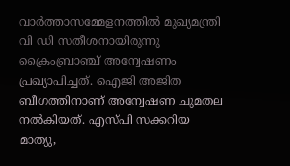വാര്‍ത്താസമ്മേളനത്തില്‍ മുഖ്യമന്ത്രി വി ഡി സതീശനായിരുന്നു ക്രൈംബ്രാഞ്ച് അന്വേഷണം പ്രഖ്യാപിച്ചത്. ഐജി അജിത ബീഗത്തിനാണ് അന്വേഷണ ചുമതല നല്‍കിയത്. എസ്പി സക്കറിയ മാത്യു,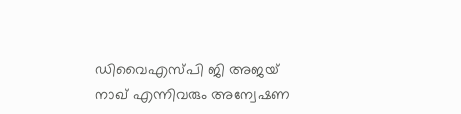ഡിവൈഎസ്പി ജി അജയ് നാഖ് എന്നിവരും അന്വേഷണ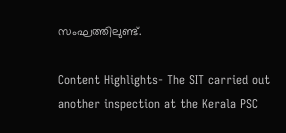സംഘത്തിലുണ്ട്.

Content Highlights- The SIT carried out another inspection at the Kerala PSC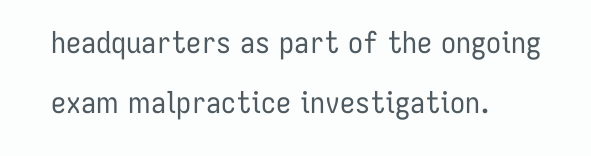headquarters as part of the ongoing exam malpractice investigation.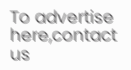To advertise here,contact us